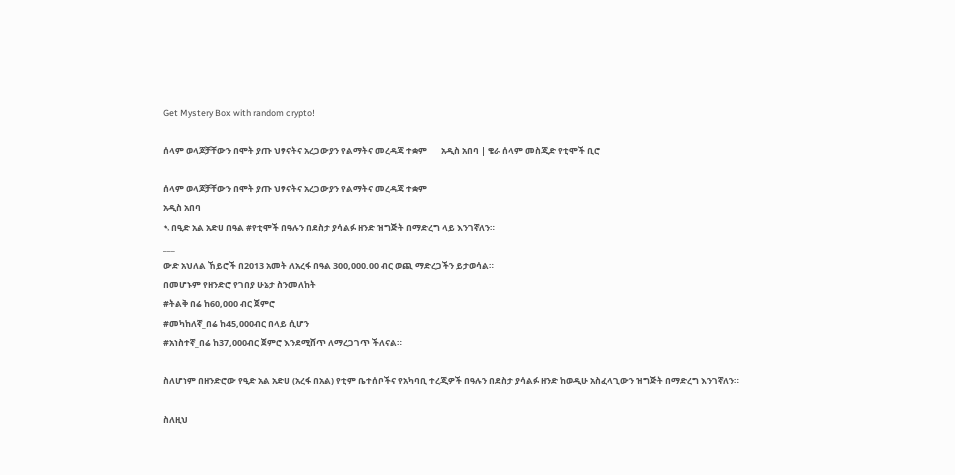Get Mystery Box with random crypto!

ሰላም ወላጆቻቸውን በሞት ያጡ ህፃናትና አረጋውያን የልማትና መረዳጃ ተቋም       አዲስ አበባ | ቄራ ሰላም መስጂድ የቲሞች ቢሮ

ሰላም ወላጆቻቸውን በሞት ያጡ ህፃናትና አረጋውያን የልማትና መረዳጃ ተቋም
አዲስ አበባ
➷በዒድ አል አድሀ በዓል #የቲሞች በዓሉን በደስታ ያሳልፉ ዘንድ ዝግጅት በማድረግ ላይ እንገኛለን።
___
ውድ አህለል ኸይሮች በ2013 አመት ለአረፋ በዓል 300,000.00 ብር ወጪ ማድረጋችን ይታወሳል።
በመሆኑም የዘንድሮ የገበያ ሁኔታ ስንመለከት
#ትልቅ በሬ ከ60,000 ብር ጀምሮ
#መካከለኛ_በሬ ከ45,000ብር በላይ ሲሆን
#አነስተኛ_በሬ ከ37,000ብር ጀምሮ እንደሚሸጥ ለማረጋገጥ ችለናል።

ስለሆነም በዘንድሮው የዒድ አል አድሀ (አረፋ በአል) የቲም ቤተሰቦችና የአካባቢ ተረጂዎች በዓሉን በደስታ ያሳልፉ ዘንድ ከወዲሁ አስፈላጊውን ዝግጅት በማድረግ እንገኛለን።

ስለዚህ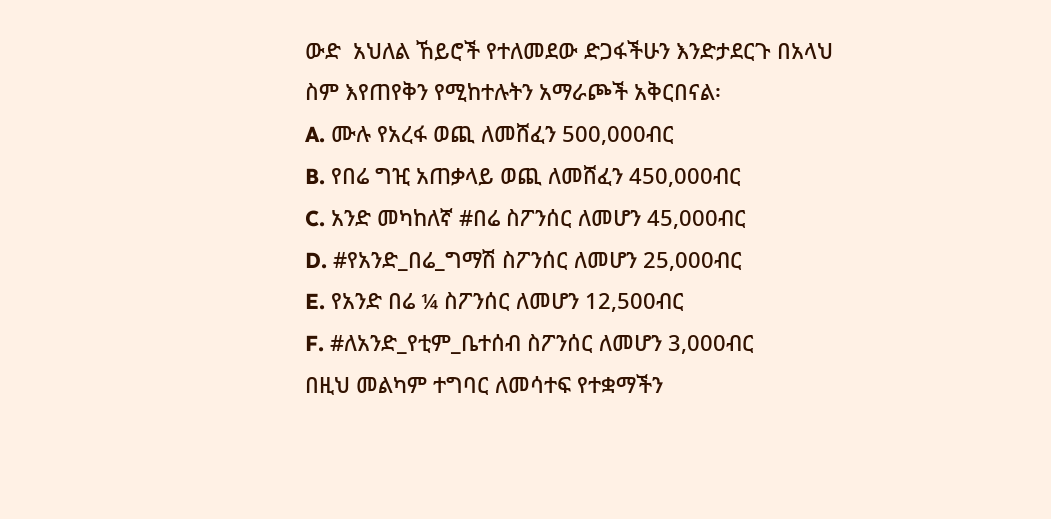ውድ  አህለል ኸይሮች የተለመደው ድጋፋችሁን እንድታደርጉ በአላህ ስም እየጠየቅን የሚከተሉትን አማራጮች አቅርበናል፡
A. ሙሉ የአረፋ ወጪ ለመሸፈን 500,000ብር
B. የበሬ ግዢ አጠቃላይ ወጪ ለመሸፈን 450,000ብር
C. አንድ መካከለኛ #በሬ ስፖንሰር ለመሆን 45,000ብር
D. #የአንድ_በሬ_ግማሽ ስፖንሰር ለመሆን 25,000ብር
E. የአንድ በሬ ¼ ስፖንሰር ለመሆን 12,500ብር
F. #ለአንድ_የቲም_ቤተሰብ ስፖንሰር ለመሆን 3,000ብር
በዚህ መልካም ተግባር ለመሳተፍ የተቋማችን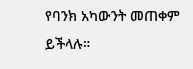የባንክ አካውንት መጠቀም ይችላሉ።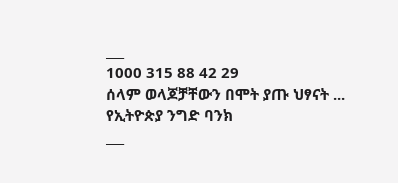___
1000 315 88 42 29
ሰላም ወላጆቻቸውን በሞት ያጡ ህፃናት ...
የኢትዮጵያ ንግድ ባንክ
___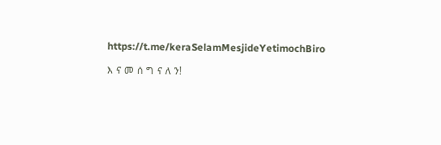https://t.me/keraSelamMesjideYetimochBiro

እ ና መ ሰ ግ ና ለ ን!